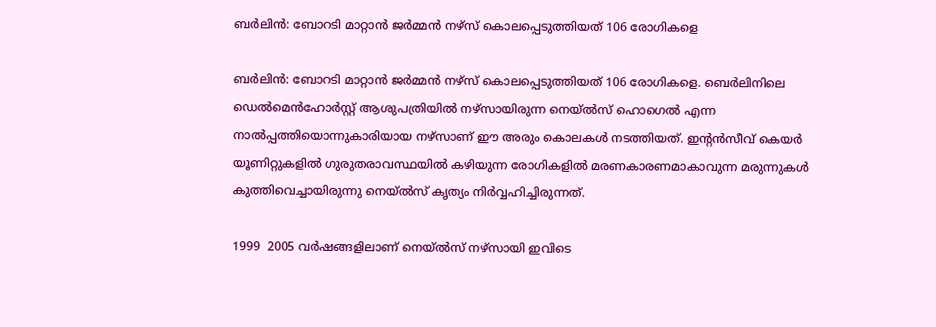ബര്‍ലിന്‍: ബോറടി മാറ്റാന്‍ ജര്‍മ്മന്‍ നഴ്‌സ് കൊലപ്പെടുത്തിയത് 106 രോഗികളെ

ബര്‍ലിന്‍: ബോറടി മാറ്റാന്‍ ജര്‍മ്മന്‍ നഴ്‌സ് കൊലപ്പെടുത്തിയത് 106 രോഗികളെ. ബെര്‍ലിനിലെ ഡെല്‍മെന്‍ഹോര്‍സ്റ്റ് ആശുപത്രിയില്‍ നഴ്‌സായിരുന്ന നെയ്ല്‍സ് ഹൊഗെല്‍ എന്ന നാല്‍പ്പത്തിയൊന്നുകാരിയായ നഴ്‌സാണ് ഈ അരും കൊലകള്‍ നടത്തിയത്. ഇന്റന്‍സീവ് കെയര്‍ യൂണിറ്റുകളില്‍ ഗുരുതരാവസ്ഥയില്‍ കഴിയുന്ന രോഗികളില്‍ മരണകാരണമാകാവുന്ന മരുന്നുകള്‍ കുത്തിവെച്ചായിരുന്നു നെയ്ല്‍സ് കൃത്യം നിര്‍വ്വഹിച്ചിരുന്നത്.

1999  2005 വര്‍ഷങ്ങളിലാണ് നെയ്ല്‍സ് നഴ്‌സായി ഇവിടെ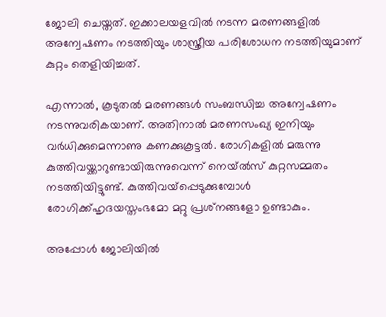ജോലി ചെയ്തത്. ഇക്കാലയളവില്‍ നടന്ന മരണങ്ങളില്‍ അന്വേഷണം നടത്തിയും ശാസ്ത്രീയ പരിശോധന നടത്തിയുമാണ് കുറ്റം തെളിയിച്ചത്.

എന്നാല്‍, കൂടുതല്‍ മരണങ്ങള്‍ സംബന്ധിച്ച അന്വേഷണം നടന്നുവരികയാണ്. അതിനാല്‍ മരണസംഖ്യ ഇനിയും വര്‍ധിക്കുമെന്നാണു കണക്കുകൂട്ടല്‍. രോഗികളില്‍ മരുന്നു കുത്തിവയ്ക്കാറുണ്ടായിരുന്നുവെന്ന് നെയ്ല്‍സ് കുറ്റസമ്മതം നടത്തിയിട്ടുണ്ട്. കുത്തിവയ്‌പ്പെടുക്കുമ്പോള്‍ രോഗിക്ക്ഹൃദയസ്തംഭമോ മറ്റു പ്രശ്‌നങ്ങളോ ഉണ്ടാകും.

അപ്പോള്‍ ജോലിയില്‍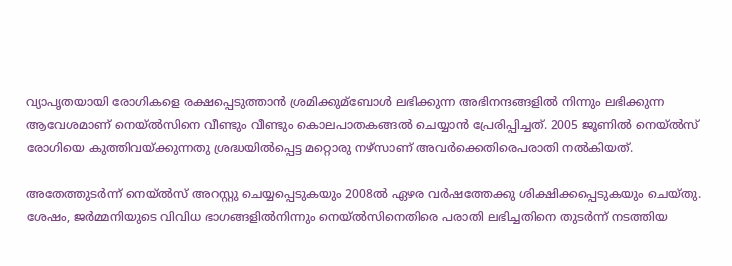വ്യാപൃതയായി രോഗികളെ രക്ഷപ്പെടുത്താന്‍ ശ്രമിക്കുമ്‌ബോള്‍ ലഭിക്കുന്ന അഭിനന്ദങ്ങളില്‍ നിന്നും ലഭിക്കുന്ന ആവേശമാണ് നെയ്ല്‍സിനെ വീണ്ടും വീണ്ടും കൊലപാതകങ്ങല്‍ ചെയ്യാന്‍ പ്രേരിപ്പിച്ചത്. 2005 ജൂണില്‍ നെയ്ല്‍സ് രോഗിയെ കുത്തിവയ്ക്കുന്നതു ശ്രദ്ധയില്‍പ്പെട്ട മറ്റൊരു നഴ്‌സാണ് അവര്‍ക്കെതിരെപരാതി നല്‍കിയത്.

അതേത്തുടര്‍ന്ന് നെയ്ല്‍സ് അറസ്റ്റു ചെയ്യപ്പെടുകയും 2008ല്‍ ഏഴര വര്‍ഷത്തേക്കു ശിക്ഷിക്കപ്പെടുകയും ചെയ്തു. ശേഷം, ജര്‍മ്മനിയുടെ വിവിധ ഭാഗങ്ങളില്‍നിന്നും നെയ്ല്‍സിനെതിരെ പരാതി ലഭിച്ചതിനെ തുടര്‍ന്ന് നടത്തിയ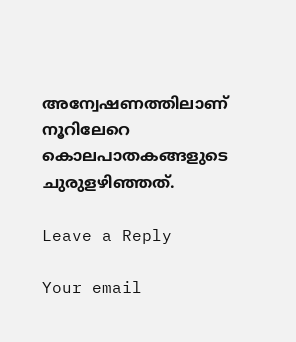അന്വേഷണത്തിലാണ് നൂറിലേറെ കൊലപാതകങ്ങളുടെ ചുരുളഴിഞ്ഞത്.

Leave a Reply

Your email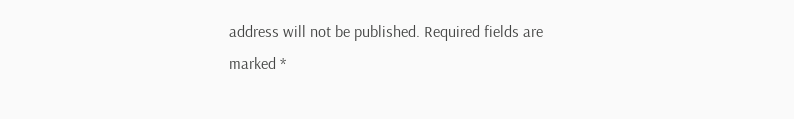address will not be published. Required fields are marked *